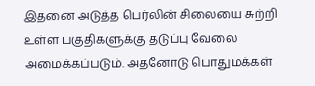இதனை அடுத்த பெர்லின் சிலையை சுற்றி உள்ள பகுதிகளுக்கு தடுப்பு வேலை அமைக்கப்படும். அதனோடு பொதுமக்கள்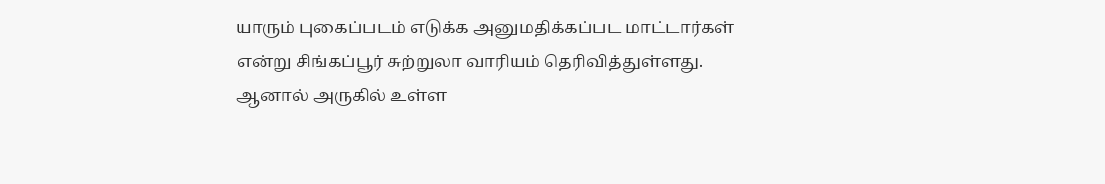யாரும் புகைப்படம் எடுக்க அனுமதிக்கப்பட மாட்டார்கள் என்று சிங்கப்பூர் சுற்றுலா வாரியம் தெரிவித்துள்ளது.
ஆனால் அருகில் உள்ள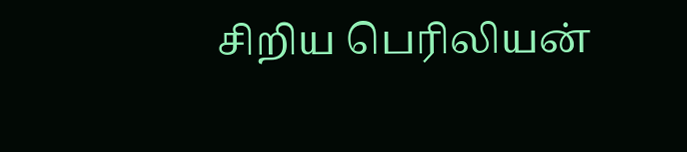சிறிய பெரிலியன்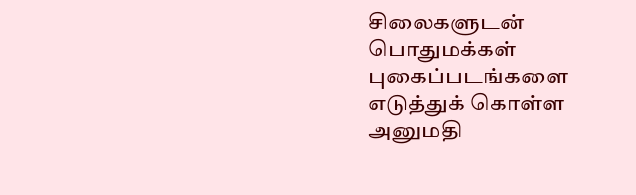சிலைகளுடன் பொதுமக்கள் புகைப்படங்களை எடுத்துக் கொள்ள அனுமதி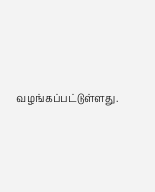வழங்கப்பட்டுள்ளது.